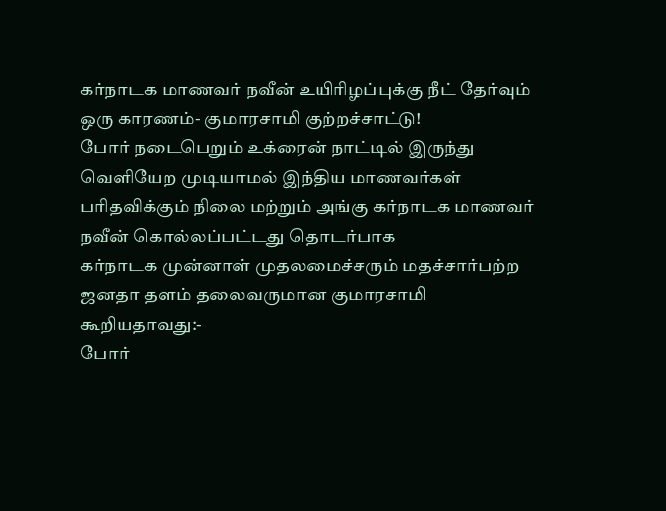கர்நாடக மாணவர் நவீன் உயிரிழப்புக்கு நீட் தேர்வும் ஒரு காரணம்- குமாரசாமி குற்றச்சாட்டு!
போர் நடைபெறும் உக்ரைன் நாட்டில் இருந்து வெளியேற முடியாமல் இந்திய மாணவர்கள் பரிதவிக்கும் நிலை மற்றும் அங்கு கர்நாடக மாணவர் நவீன் கொல்லப்பட்டது தொடர்பாக
கர்நாடக முன்னாள் முதலமைச்சரும் மதச்சார்பற்ற ஜனதா தளம் தலைவருமான குமாரசாமி கூறியதாவது:-
போர்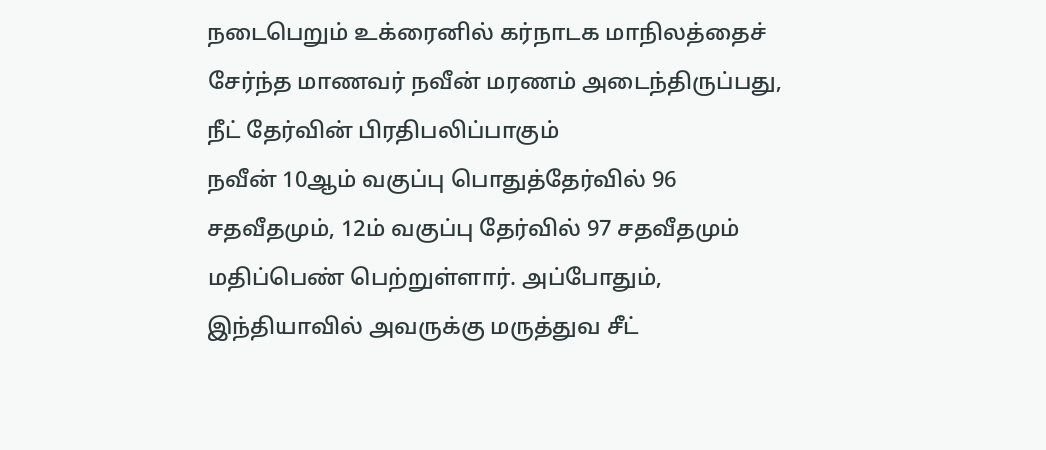நடைபெறும் உக்ரைனில் கர்நாடக மாநிலத்தைச் சேர்ந்த மாணவர் நவீன் மரணம் அடைந்திருப்பது, நீட் தேர்வின் பிரதிபலிப்பாகும்
நவீன் 10ஆம் வகுப்பு பொதுத்தேர்வில் 96 சதவீதமும், 12ம் வகுப்பு தேர்வில் 97 சதவீதமும் மதிப்பெண் பெற்றுள்ளார். அப்போதும், இந்தியாவில் அவருக்கு மருத்துவ சீட்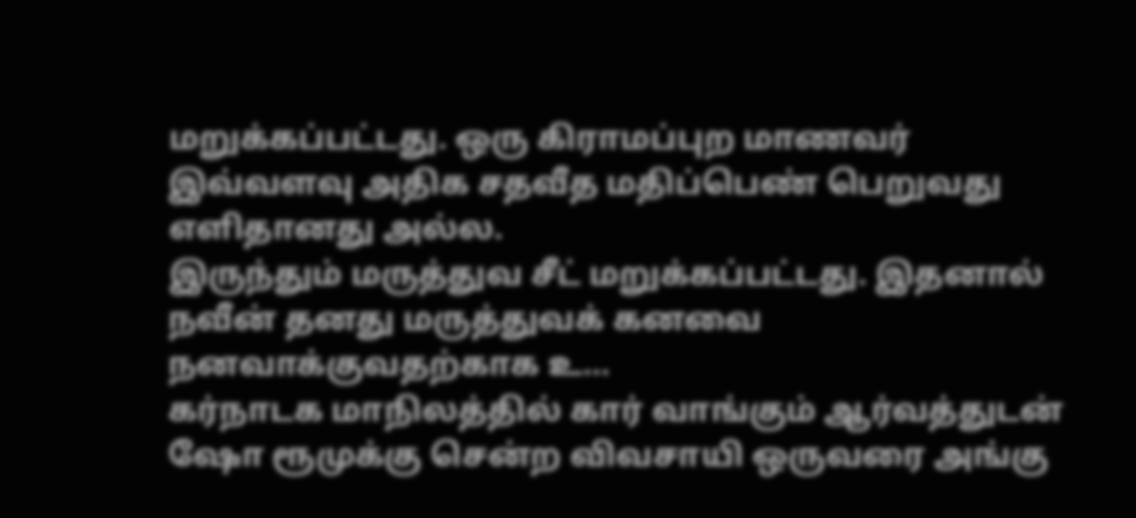மறுக்கப்பட்டது. ஒரு கிராமப்புற மாணவர் இவ்வளவு அதிக சதவீத மதிப்பெண் பெறுவது எளிதானது அல்ல.
இருந்தும் மருத்துவ சீட் மறுக்கப்பட்டது. இதனால் நவீன் தனது மருத்துவக் கனவை நனவாக்குவதற்காக உ...
கர்நாடக மாநிலத்தில் கார் வாங்கும் ஆர்வத்துடன் ஷோ ரூமுக்கு சென்ற விவசாயி ஒருவரை அங்கு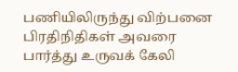பணியிலிருந்து விற்பனை பிரதிநிதிகள் அவரை பார்த்து உருவக் கேலி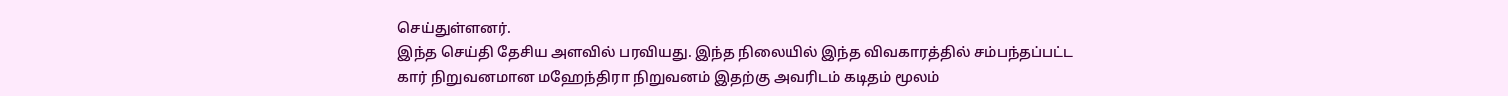செய்துள்ளனர்.
இந்த செய்தி தேசிய அளவில் பரவியது. இந்த நிலையில் இந்த விவகாரத்தில் சம்பந்தப்பட்ட கார் நிறுவனமான மஹேந்திரா நிறுவனம் இதற்கு அவரிடம் கடிதம் மூலம்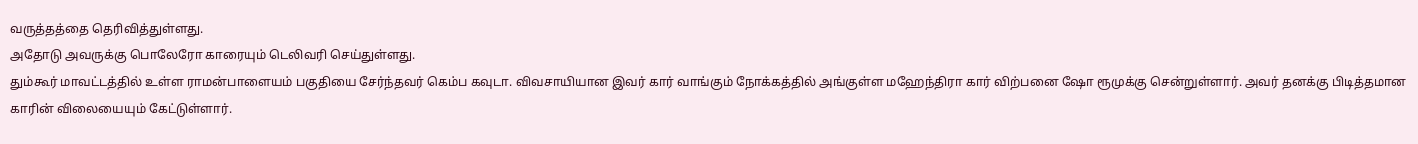வருத்தத்தை தெரிவித்துள்ளது.
அதோடு அவருக்கு பொலேரோ காரையும் டெலிவரி செய்துள்ளது.
தும்கூர் மாவட்டத்தில் உள்ள ராமன்பாளையம் பகுதியை சேர்ந்தவர் கெம்ப கவுடா. விவசாயியான இவர் கார் வாங்கும் நோக்கத்தில் அங்குள்ள மஹேந்திரா கார் விற்பனை ஷோ ரூமுக்கு சென்றுள்ளார். அவர் தனக்கு பிடித்தமான காரின் விலையையும் கேட்டுள்ளார்.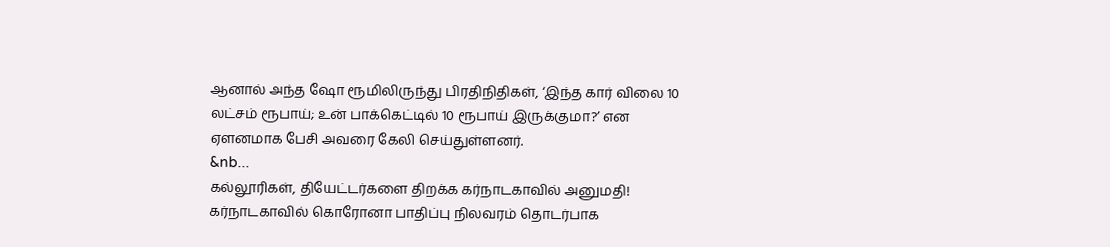ஆனால் அந்த ஷோ ரூமிலிருந்து பிரதிநிதிகள், ‘இந்த கார் விலை 10 லட்சம் ரூபாய்; உன் பாக்கெட்டில் 10 ரூபாய் இருக்குமா?’ என ஏளனமாக பேசி அவரை கேலி செய்துள்ளனர்.
&nb...
கல்லூரிகள், தியேட்டர்களை திறக்க கர்நாடகாவில் அனுமதி!
கர்நாடகாவில் கொரோனா பாதிப்பு நிலவரம் தொடர்பாக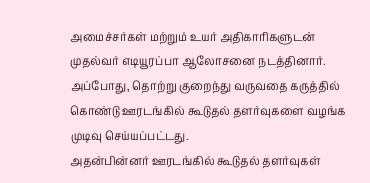அமைச்சர்கள் மற்றும் உயர் அதிகாரிகளுடன் முதல்வர் எடியூரப்பா ஆலோசனை நடத்தினார். அப்போது, தொற்று குறைந்து வருவதை கருத்தில் கொண்டு ஊரடங்கில் கூடுதல் தளர்வுகளை வழங்க முடிவு செய்யப்பட்டது.
அதன்பின்னர் ஊரடங்கில் கூடுதல் தளர்வுகள்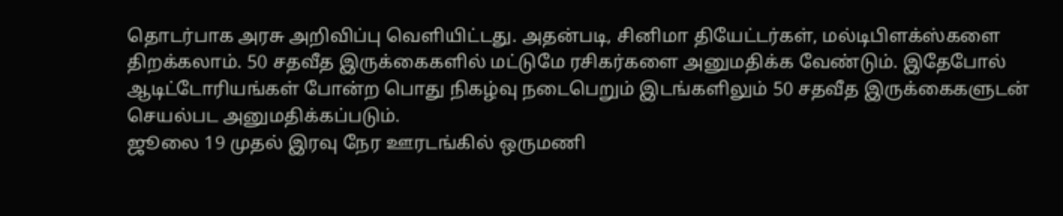தொடர்பாக அரசு அறிவிப்பு வெளியிட்டது. அதன்படி, சினிமா தியேட்டர்கள், மல்டிபிளக்ஸ்களை திறக்கலாம். 50 சதவீத இருக்கைகளில் மட்டுமே ரசிகர்களை அனுமதிக்க வேண்டும். இதேபோல் ஆடிட்டோரியங்கள் போன்ற பொது நிகழ்வு நடைபெறும் இடங்களிலும் 50 சதவீத இருக்கைகளுடன் செயல்பட அனுமதிக்கப்படும்.
ஜூலை 19 முதல் இரவு நேர ஊரடங்கில் ஒருமணி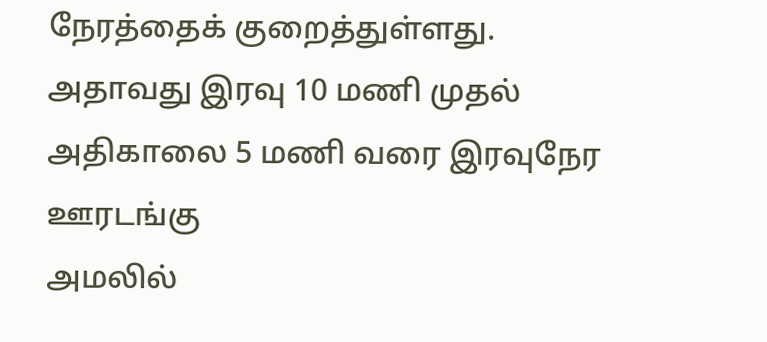நேரத்தைக் குறைத்துள்ளது. அதாவது இரவு 10 மணி முதல் அதிகாலை 5 மணி வரை இரவுநேர ஊரடங்கு
அமலில்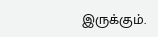இருக்கும்.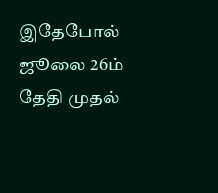இதேபோல் ஜூலை 26ம் தேதி முதல்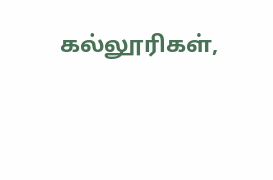கல்லூரிகள்,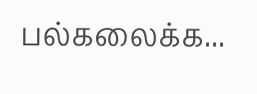பல்கலைக்க...